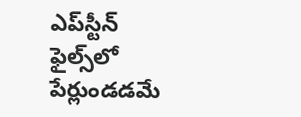ఎప్‌‌స్టీన్ ఫైల్స్‌‌లో పేర్లుండడమే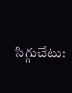సిగ్గుచేటు: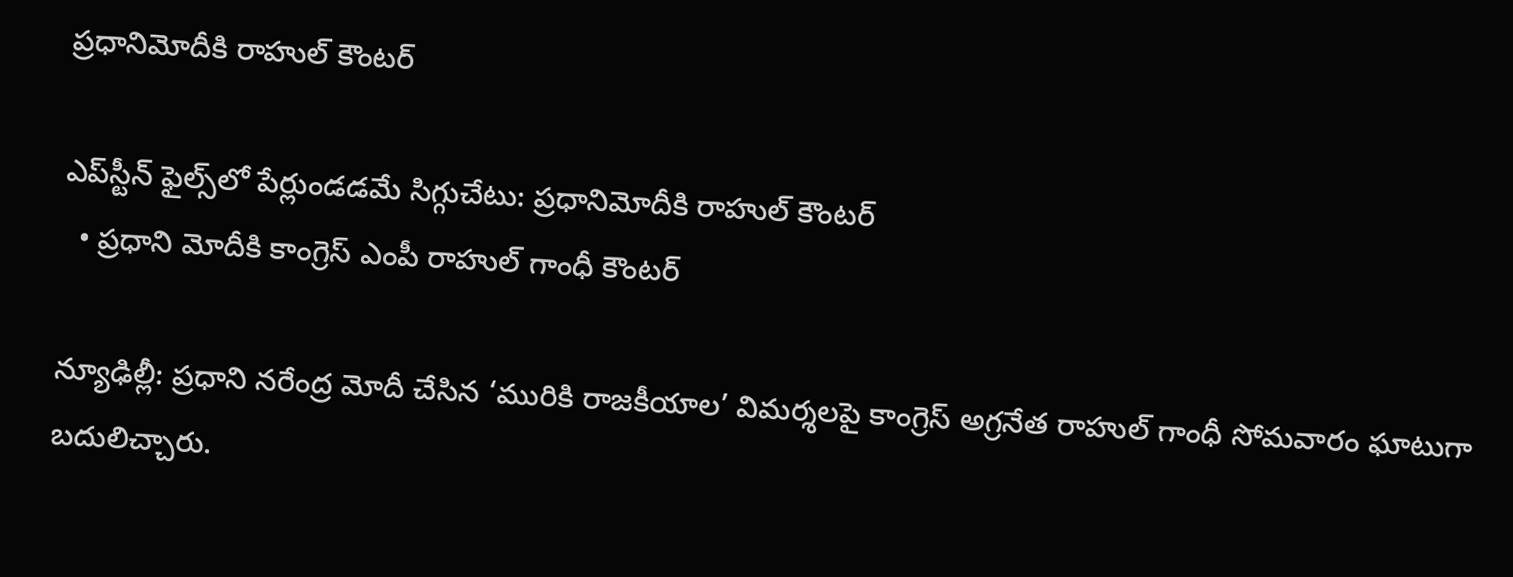ప్రధానిమోదీకి రాహుల్ కౌంటర్

ఎప్‌‌స్టీన్ ఫైల్స్‌‌లో పేర్లుండడమే సిగ్గుచేటు: ప్రధానిమోదీకి రాహుల్ కౌంటర్
  • ప్రధాని మోదీకి కాంగ్రెస్ ఎంపీ రాహుల్ గాంధీ కౌంటర్

న్యూఢిల్లీ: ప్రధాని నరేంద్ర మోదీ చేసిన ‘మురికి రాజకీయాల’ విమర్శలపై కాంగ్రెస్ అగ్రనేత రాహుల్ గాంధీ సోమవారం ఘాటుగా బదులిచ్చారు.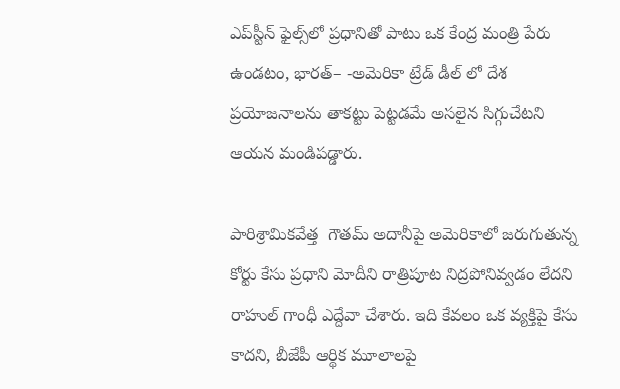ఎప్‌‌స్టీన్ ఫైల్స్‌‌లో ప్రధానితో పాటు ఒక కేంద్ర మంత్రి పేరు ఉండటం, భారత్– -అమెరికా ట్రేడ్ డీల్‌‌ లో దేశ ప్రయోజనాలను తాకట్టు పెట్టడమే అసలైన సిగ్గుచేటని ఆయన మండిపడ్డారు.

పారిశ్రామికవేత్త  గౌతమ్ అదానీపై అమెరికాలో జరుగుతున్న కోర్టు కేసు ప్రధాని మోదీని రాత్రిపూట నిద్రపోనివ్వడం లేదని రాహుల్ గాంధీ ఎద్దేవా చేశారు. ఇది కేవలం ఒక వ్యక్తిపై కేసు కాదని, బీజేపీ ఆర్థిక మూలాలపై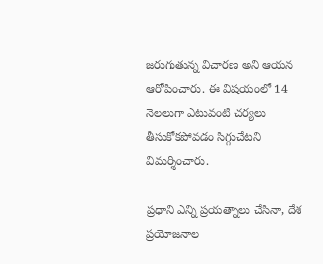జరుగుతున్న విచారణ అని ఆయన ఆరోపించారు. ఈ విషయంలో 14 నెలలుగా ఎటువంటి చర్యలు తీసుకోకపోవడం సిగ్గుచేటని విమర్శించారు.

ప్రధాని ఎన్ని ప్రయత్నాలు చేసినా, దేశ ప్రయోజనాల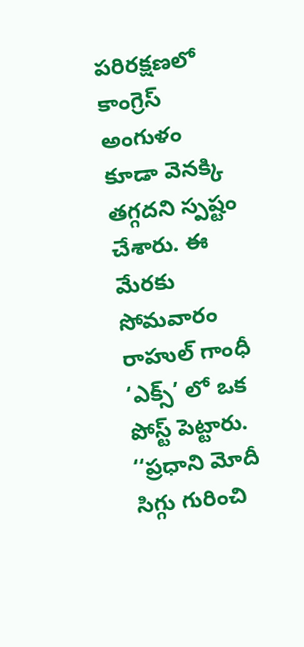పరిరక్షణలో కాంగ్రెస్  అంగుళం కూడా వెనక్కి తగ్గదని స్పష్టం చేశారు. ఈ మేరకు సోమవారం రాహుల్ గాంధీ ‘ఎక్స్’ లో ఒక పోస్ట్ పెట్టారు. ‘‘ప్రధాని మోదీ సిగ్గు గురించి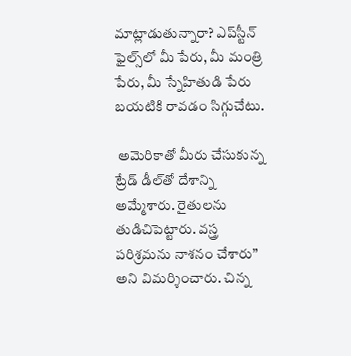మాట్లాడుతున్నారా? ఎప్‌‌స్టీన్ ఫైల్స్‌‌లో మీ పేరు, మీ మంత్రి పేరు, మీ స్నేహితుడి పేరు బయటికి రావడం సిగ్గుచేటు.

 అమెరికాతో మీరు చేసుకున్న ట్రేడ్‌‌ డీల్‌‌తో దేశాన్ని అమ్మేశారు. రైతులను తుడిచిపెట్టారు. వస్త్ర పరిశ్రమను నాశనం చేశారు” అని విమర్శించారు. చిన్న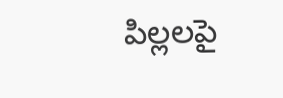పిల్లలపై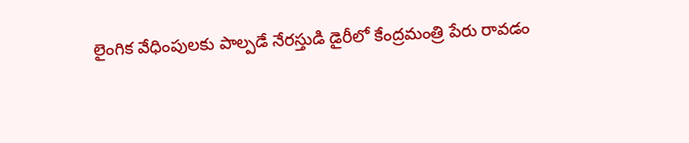లైంగిక వేధింపులకు పాల్పడే నేరస్తుడి డైరీలో కేంద్రమంత్రి పేరు రావడం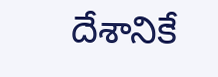దేశానికే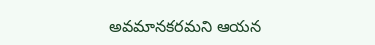అవమానకరమని ఆయన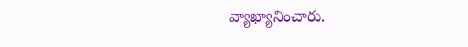వ్యాఖ్యానించారు.